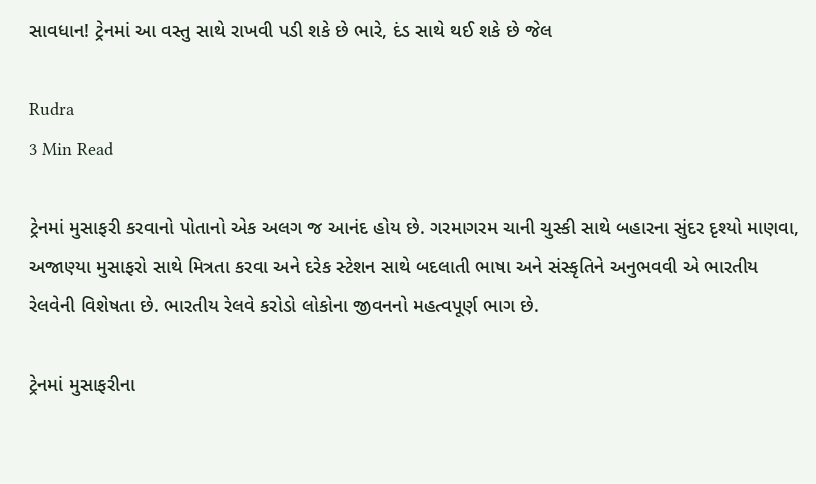સાવધાન! ટ્રેનમાં આ વસ્તુ સાથે રાખવી પડી શકે છે ભારે, દંડ સાથે થઈ શકે છે જેલ

Rudra
3 Min Read

ટ્રેનમાં મુસાફરી કરવાનો પોતાનો એક અલગ જ આનંદ હોય છે. ગરમાગરમ ચાની ચુસ્કી સાથે બહારના સુંદર દૃશ્યો માણવા, અજાણ્યા મુસાફરો સાથે મિત્રતા કરવા અને દરેક સ્ટેશન સાથે બદલાતી ભાષા અને સંસ્કૃતિને અનુભવવી એ ભારતીય રેલવેની વિશેષતા છે. ભારતીય રેલવે કરોડો લોકોના જીવનનો મહત્વપૂર્ણ ભાગ છે.

ટ્રેનમાં મુસાફરીના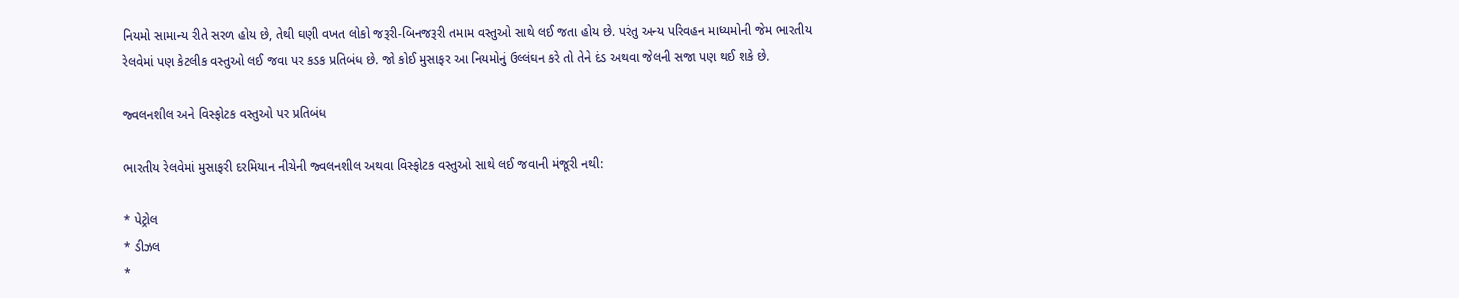નિયમો સામાન્ય રીતે સરળ હોય છે, તેથી ઘણી વખત લોકો જરૂરી-બિનજરૂરી તમામ વસ્તુઓ સાથે લઈ જતા હોય છે. પરંતુ અન્ય પરિવહન માધ્યમોની જેમ ભારતીય રેલવેમાં પણ કેટલીક વસ્તુઓ લઈ જવા પર કડક પ્રતિબંધ છે. જો કોઈ મુસાફર આ નિયમોનું ઉલ્લંઘન કરે તો તેને દંડ અથવા જેલની સજા પણ થઈ શકે છે.

જ્વલનશીલ અને વિસ્ફોટક વસ્તુઓ પર પ્રતિબંધ

ભારતીય રેલવેમાં મુસાફરી દરમિયાન નીચેની જ્વલનશીલ અથવા વિસ્ફોટક વસ્તુઓ સાથે લઈ જવાની મંજૂરી નથી:

* પેટ્રોલ
* ડીઝલ
*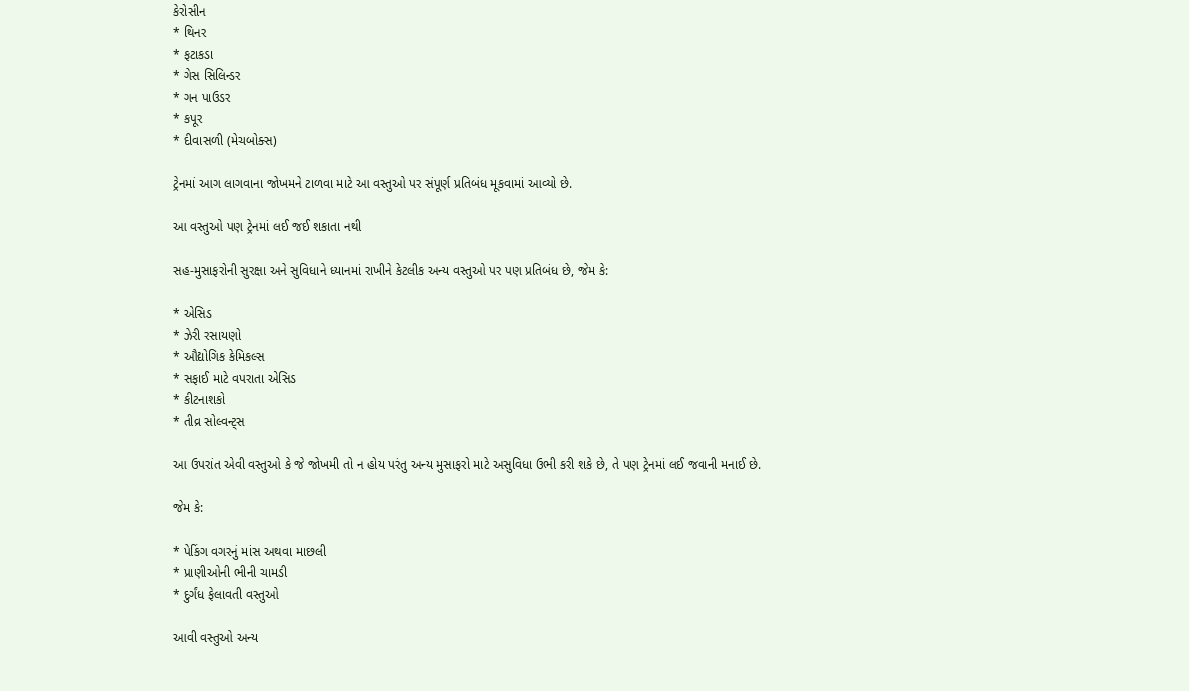કેરોસીન
* થિનર
* ફટાકડા
* ગેસ સિલિન્ડર
* ગન પાઉડર
* કપૂર
* દીવાસળી (મેચબોક્સ)

ટ્રેનમાં આગ લાગવાના જોખમને ટાળવા માટે આ વસ્તુઓ પર સંપૂર્ણ પ્રતિબંધ મૂકવામાં આવ્યો છે.

આ વસ્તુઓ પણ ટ્રેનમાં લઈ જઈ શકાતા નથી

સહ-મુસાફરોની સુરક્ષા અને સુવિધાને ધ્યાનમાં રાખીને કેટલીક અન્ય વસ્તુઓ પર પણ પ્રતિબંધ છે, જેમ કે:

* એસિડ
* ઝેરી રસાયણો
* ઔદ્યોગિક કેમિકલ્સ
* સફાઈ માટે વપરાતા એસિડ
* કીટનાશકો
* તીવ્ર સોલ્વન્ટ્સ

આ ઉપરાંત એવી વસ્તુઓ કે જે જોખમી તો ન હોય પરંતુ અન્ય મુસાફરો માટે અસુવિધા ઉભી કરી શકે છે, તે પણ ટ્રેનમાં લઈ જવાની મનાઈ છે.

જેમ કે:

* પેકિંગ વગરનું માંસ અથવા માછલી
* પ્રાણીઓની ભીની ચામડી
* દુર્ગંધ ફેલાવતી વસ્તુઓ

આવી વસ્તુઓ અન્ય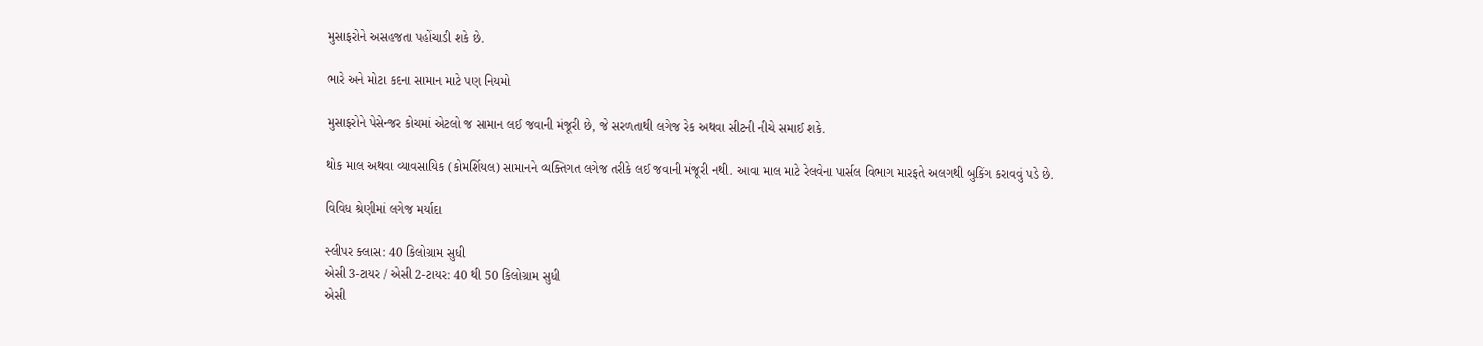મુસાફરોને અસહજતા પહોંચાડી શકે છે.

ભારે અને મોટા કદના સામાન માટે પણ નિયમો

મુસાફરોને પેસેન્જર કોચમાં એટલો જ સામાન લઈ જવાની મંજૂરી છે, જે સરળતાથી લગેજ રેક અથવા સીટની નીચે સમાઈ શકે.

થોક માલ અથવા વ્યાવસાયિક (કોમર્શિયલ) સામાનને વ્યક્તિગત લગેજ તરીકે લઈ જવાની મંજૂરી નથી. આવા માલ માટે રેલવેના પાર્સલ વિભાગ મારફતે અલગથી બુકિંગ કરાવવું પડે છે.

વિવિધ શ્રેણીમાં લગેજ મર્યાદા

સ્લીપર ક્લાસ: 40 કિલોગ્રામ સુધી
એસી 3-ટાયર / એસી 2-ટાયર: 40 થી 50 કિલોગ્રામ સુધી
એસી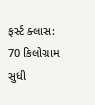ફર્સ્ટ ક્લાસ: 70 કિલોગ્રામ સુધી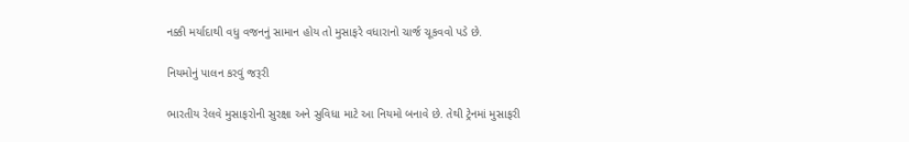નક્કી મર્યાદાથી વધુ વજનનું સામાન હોય તો મુસાફરે વધારાનો ચાર્જ ચૂકવવો પડે છે.

નિયમોનું પાલન કરવું જરૂરી

ભારતીય રેલવે મુસાફરોની સુરક્ષા અને સુવિધા માટે આ નિયમો બનાવે છે. તેથી ટ્રેનમાં મુસાફરી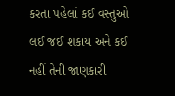કરતા પહેલાં કઈ વસ્તુઓ લઈ જઈ શકાય અને કઈ નહીં તેની જાણકારી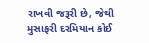રાખવી જરૂરી છે, જેથી મુસાફરી દરમિયાન કોઈ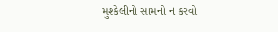મુશ્કેલીનો સામનો ન કરવો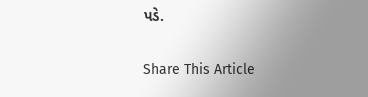પડે.

Share This Article